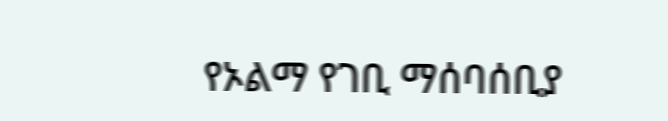የኦልማ የገቢ ማሰባሰቢያ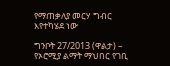የማጠቃለያ መርሃ ግብር እየተካሄደ ነው

ግንቦት 27/2013 (ዋልታ) – የኦሮሚያ ልማት ማህበር የገቢ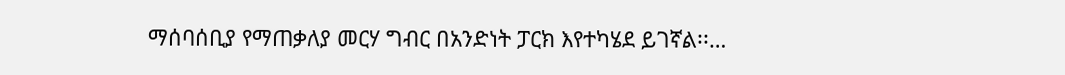ማሰባሰቢያ የማጠቃለያ መርሃ ግብር በአንድነት ፓርክ እየተካሄደ ይገኛል፡፡…